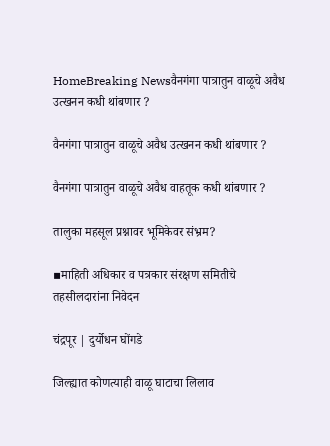HomeBreaking Newsवैनगंगा पात्रातुन वाळूचे अवैध उत्खनन कधी थांबणार ?

वैनगंगा पात्रातुन वाळूचे अवैध उत्खनन कधी थांबणार ?

वैनगंगा पात्रातुन वाळूचे अवैध वाहतूक कधी थांबणार ?

तालुका महसूल प्रश्नावर भूमिकेवर संभ्रम?

▪माहिती अधिकार व पत्रकार संरक्षण समितीचे तहसीलदारांना निवेदन

चंद्रपूर | दुर्योधन घोंगडे

जिल्ह्यात कोणत्याही वाळू घाटाचा लिलाव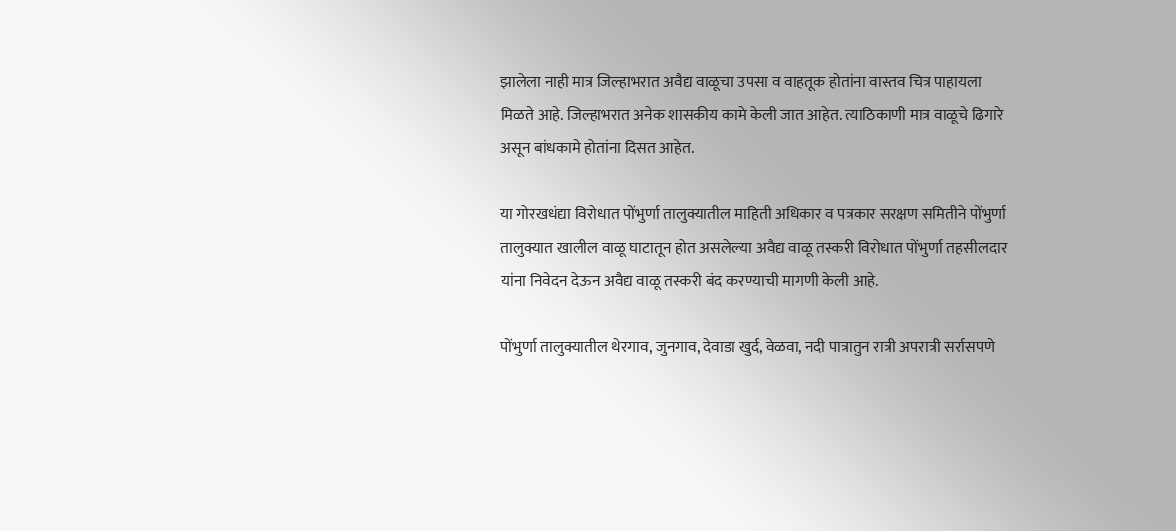झालेला नाही मात्र जिल्हाभरात अवैद्य वाळूचा उपसा व वाहतूक होतांना वास्तव चित्र पाहायला मिळते आहे. जिल्हाभरात अनेक शासकीय कामे केली जात आहेत. त्याठिकाणी मात्र वाळूचे ढिगारे असून बांधकामे होतांना दिसत आहेत.

या गोरखधंद्या विरोधात पोंभुर्णा तालुक्यातील माहिती अधिकार व पत्रकार सरक्षण समितीने पोंभुर्णा तालुक्यात खालील वाळू घाटातून होत असलेल्या अवैद्य वाळू तस्करी विरोधात पोंभुर्णा तहसीलदार यांना निवेदन देऊन अवैद्य वाळू तस्करी बंद करण्याची मागणी केली आहे.

पोंभुर्णा तालुक्यातील थेरगाव, जुनगाव, देवाडा खुर्द, वेळवा, नदी पात्रातुन रात्री अपरात्री सर्रासपणे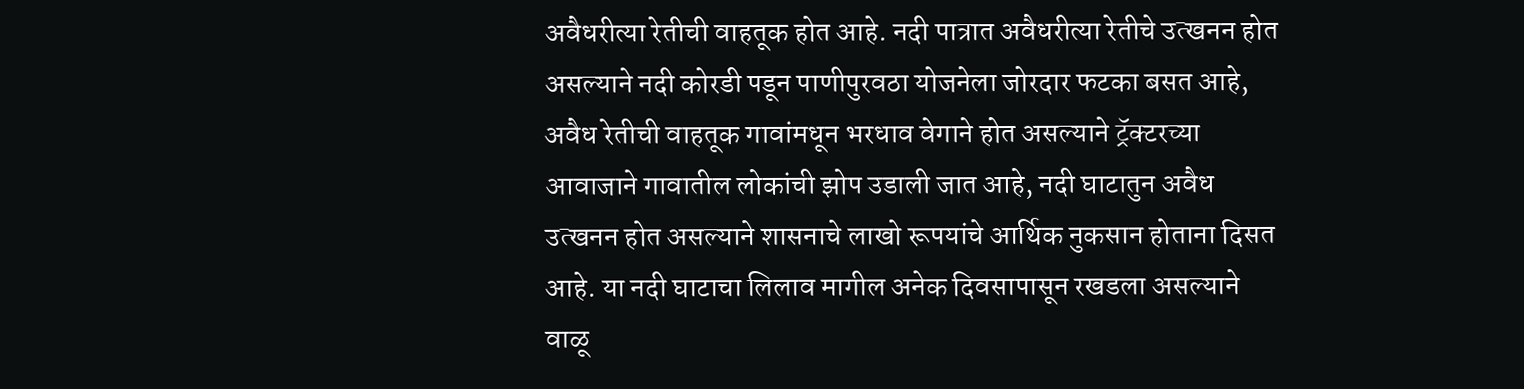अवैधरीत्या रेतीची वाहतूक होत आहे. नदी पात्रात अवैधरीत्या रेतीचे उत्खनन होत असल्याने नदी कोरडी पडून पाणीपुरवठा योजनेला जोरदार फटका बसत आहे, अवैध रेतीची वाहतूक गावांमधून भरधाव वेगाने होत असल्याने ट्रॅक्टरच्या आवाजाने गावातील लोकांची झोप उडाली जात आहे, नदी घाटातुन अवैध उत्खनन होत असल्याने शासनाचे लाखो रूपयांचे आर्थिक नुकसान होताना दिसत आहे. या नदी घाटाचा लिलाव मागील अनेक दिवसापासून रखडला असल्याने वाळू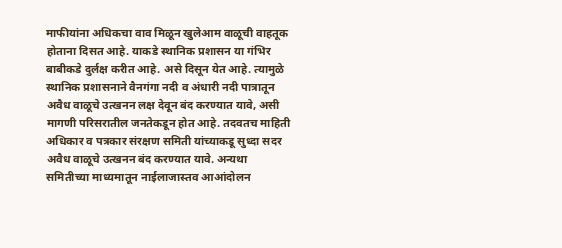माफीयांना अधिकचा वाव मिळून खुलेआम वाळूची वाहतूक होताना दिसत आहे. याकडे स्थानिक प्रशासन या गंभिर बाबीकडे दुर्लक्ष करीत आहे. असे दिसून येत आहे. त्यामुळे स्थानिक प्रशासनाने वैनगंगा नदी व अंधारी नदी पात्रातून अवैध वाळूचे उत्खनन लक्ष देवून बंद करण्यात यावे, असी मागणी परिसरातील जनतेकडून होत आहे. तदवतच माहिती अधिकार व पत्रकार संरक्षण समिती यांच्याकडू सुध्दा सदर अवैध वाळूचे उत्खनन बंद करण्यात यावे. अन्यथा समितीच्या माध्यमातून नाईलाजास्तव आआंदोलन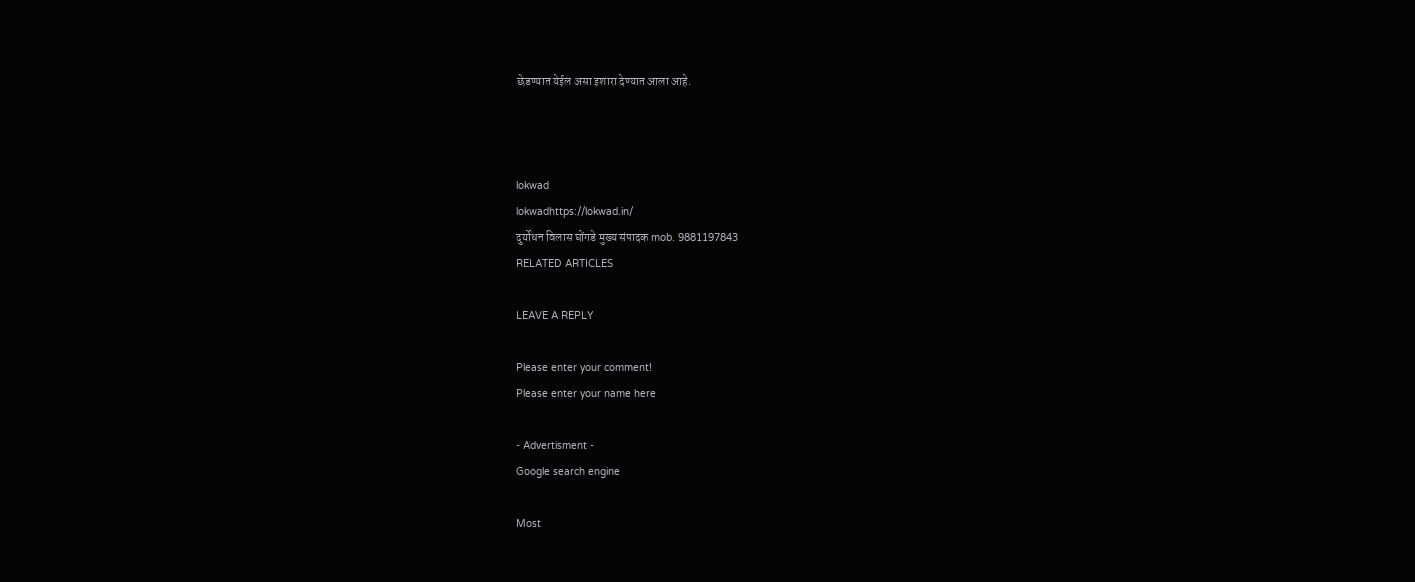छेडण्यात येईल असा इशारा देण्यात आला आहे.



lokwad
lokwadhttps://lokwad.in/
दुर्योधन विलास घोंगडे मुख्य संपादक mob. 9881197843
RELATED ARTICLES

LEAVE A REPLY

Please enter your comment!
Please enter your name here

- Advertisment -
Google search engine

Most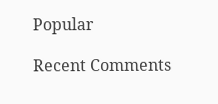Popular

Recent Comments